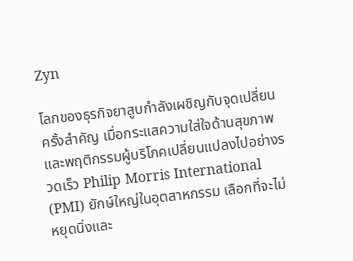Zyn

โลกของธุรกิจยาสูบกำลังเผชิญกับจุดเปลี่ยนครั้งสำคัญ เมื่อกระแสความใส่ใจด้านสุขภาพและพฤติกรรมผู้บริโภคเปลี่ยนแปลงไปอย่างรวดเร็ว Philip Morris International (PMI) ยักษ์ใหญ่ในอุตสาหกรรม เลือกที่จะไม่หยุดนิ่งและ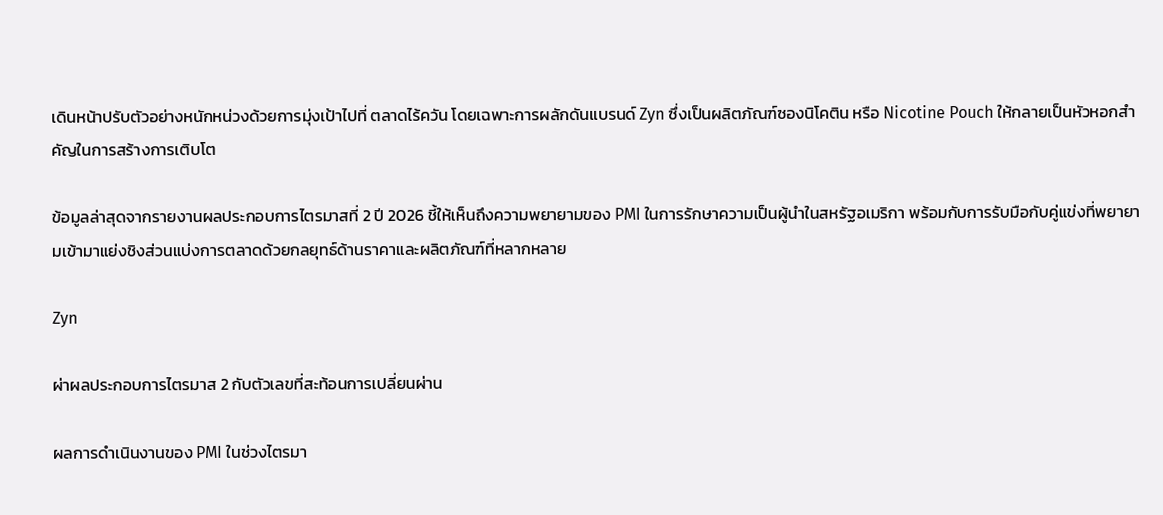เดินหน้าปรับตัวอย่างหนักหน่วงด้วยการมุ่งเป้าไปที่ ตลาดไร้ควัน โดยเฉพาะการผลักดันแบรนด์ Zyn ซึ่งเป็นผลิตภัณฑ์ซองนิโคติน หรือ Nicotine Pouch ให้กลายเป็นหัวหอกสำคัญในการสร้างการเติบโต

ข้อมูลล่าสุดจากรายงานผลประกอบการไตรมาสที่ 2 ปี 2026 ชี้ให้เห็นถึงความพยายามของ PMI ในการรักษาความเป็นผู้นำในสหรัฐอเมริกา พร้อมกับการรับมือกับคู่แข่งที่พยายามเข้ามาแย่งชิงส่วนแบ่งการตลาดด้วยกลยุทธ์ด้านราคาและผลิตภัณฑ์ที่หลากหลาย

Zyn

ผ่าผลประกอบการไตรมาส 2 กับตัวเลขที่สะท้อนการเปลี่ยนผ่าน

ผลการดำเนินงานของ PMI ในช่วงไตรมา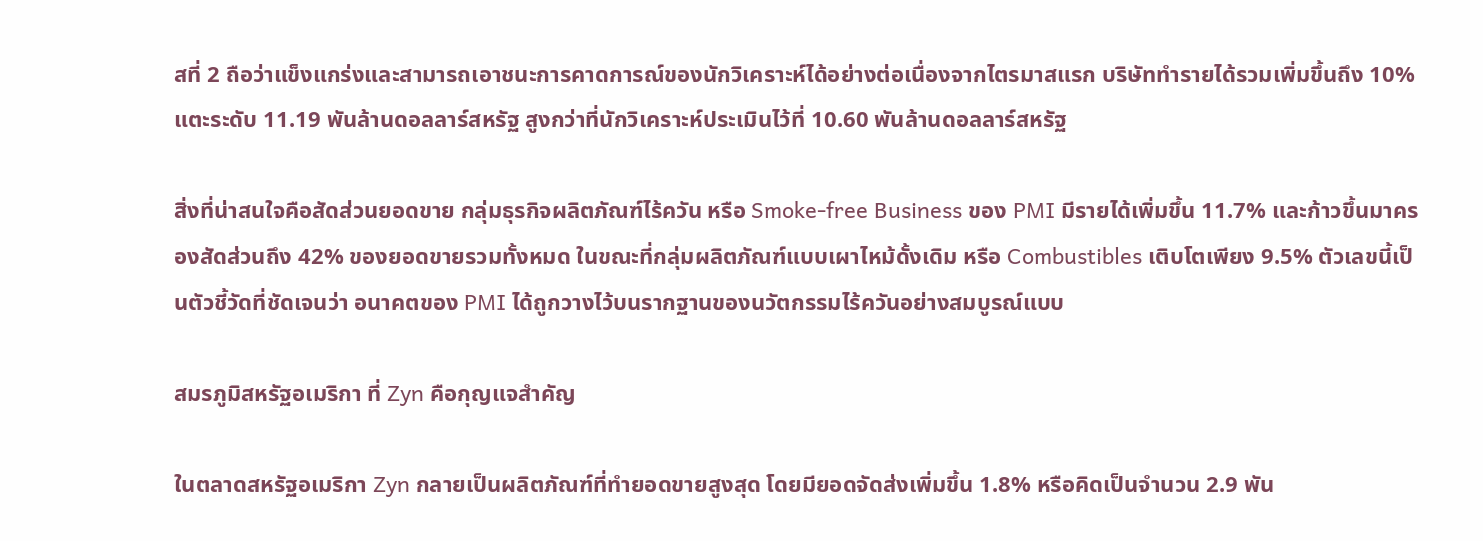สที่ 2 ถือว่าแข็งแกร่งและสามารถเอาชนะการคาดการณ์ของนักวิเคราะห์ได้อย่างต่อเนื่องจากไตรมาสแรก บริษัททำรายได้รวมเพิ่มขึ้นถึง 10% แตะระดับ 11.19 พันล้านดอลลาร์สหรัฐ สูงกว่าที่นักวิเคราะห์ประเมินไว้ที่ 10.60 พันล้านดอลลาร์สหรัฐ

สิ่งที่น่าสนใจคือสัดส่วนยอดขาย กลุ่มธุรกิจผลิตภัณฑ์ไร้ควัน หรือ Smoke-free Business ของ PMI มีรายได้เพิ่มขึ้น 11.7% และก้าวขึ้นมาครองสัดส่วนถึง 42% ของยอดขายรวมทั้งหมด ในขณะที่กลุ่มผลิตภัณฑ์แบบเผาไหม้ดั้งเดิม หรือ Combustibles เติบโตเพียง 9.5% ตัวเลขนี้เป็นตัวชี้วัดที่ชัดเจนว่า อนาคตของ PMI ได้ถูกวางไว้บนรากฐานของนวัตกรรมไร้ควันอย่างสมบูรณ์แบบ

สมรภูมิสหรัฐอเมริกา ที่ Zyn คือกุญแจสำคัญ

ในตลาดสหรัฐอเมริกา Zyn กลายเป็นผลิตภัณฑ์ที่ทำยอดขายสูงสุด โดยมียอดจัดส่งเพิ่มขึ้น 1.8% หรือคิดเป็นจำนวน 2.9 พัน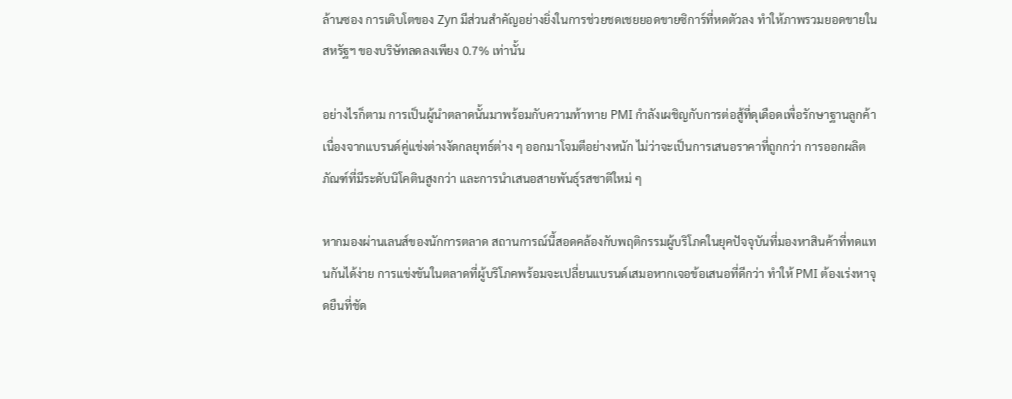ล้านซอง การเติบโตของ Zyn มีส่วนสำคัญอย่างยิ่งในการช่วยชดเชยยอดขายซิการ์ที่หดตัวลง ทำให้ภาพรวมยอดขายในสหรัฐฯ ของบริษัทลดลงเพียง 0.7% เท่านั้น

อย่างไรก็ตาม การเป็นผู้นำตลาดนั้นมาพร้อมกับความท้าทาย PMI กำลังเผชิญกับการต่อสู้ที่ดุเดือดเพื่อรักษาฐานลูกค้า เนื่องจากแบรนด์คู่แข่งต่างงัดกลยุทธ์ต่าง ๆ ออกมาโจมตีอย่างหนัก ไม่ว่าจะเป็นการเสนอราคาที่ถูกกว่า การออกผลิตภัณฑ์ที่มีระดับนิโคตินสูงกว่า และการนำเสนอสายพันธุ์รสชาติใหม่ ๆ

หากมองผ่านเลนส์ของนักการตลาด สถานการณ์นี้สอดคล้องกับพฤติกรรมผู้บริโภคในยุคปัจจุบันที่มองหาสินค้าที่ทดแทนกันได้ง่าย การแข่งขันในตลาดที่ผู้บริโภคพร้อมจะเปลี่ยนแบรนด์เสมอหากเจอข้อเสนอที่ดีกว่า ทำให้ PMI ต้องเร่งหาจุดยืนที่ชัด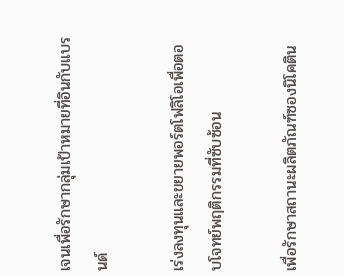เจนเพื่อรักษากลุ่มเป้าหมายที่อินกับแบรนด์

เร่งลงทุนและขยายพอร์ตโฟลิโอเพื่อตอบโจทย์พฤติกรรมที่ซับซ้อน

เพื่อรักษาสถานะผลิตภัณฑ์ซองนิโคติน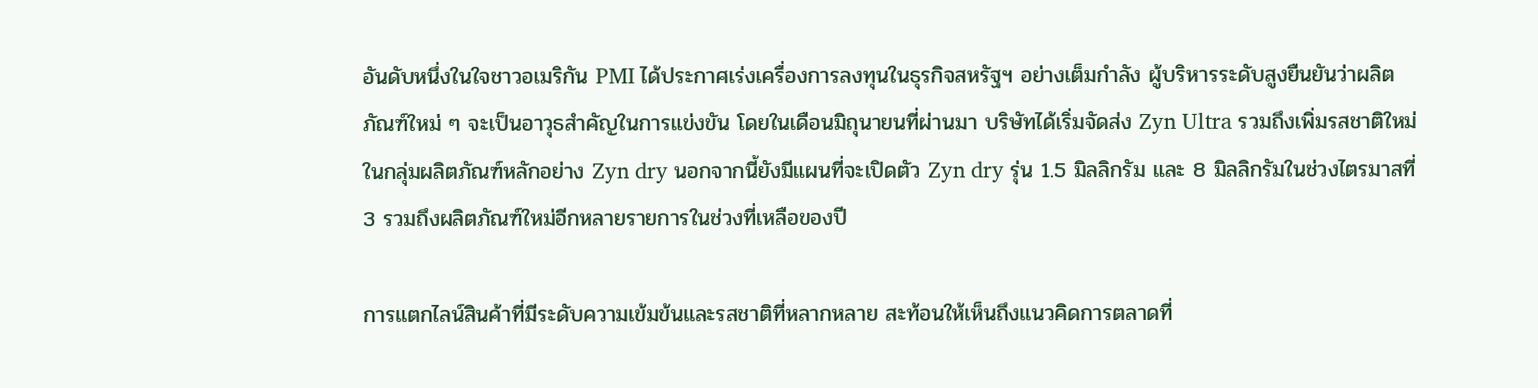อันดับหนึ่งในใจชาวอเมริกัน PMI ได้ประกาศเร่งเครื่องการลงทุนในธุรกิจสหรัฐฯ อย่างเต็มกำลัง ผู้บริหารระดับสูงยืนยันว่าผลิตภัณฑ์ใหม่ ๆ จะเป็นอาวุธสำคัญในการแข่งขัน โดยในเดือนมิถุนายนที่ผ่านมา บริษัทได้เริ่มจัดส่ง Zyn Ultra รวมถึงเพิ่มรสชาติใหม่ในกลุ่มผลิตภัณฑ์หลักอย่าง Zyn dry นอกจากนี้ยังมีแผนที่จะเปิดตัว Zyn dry รุ่น 1.5 มิลลิกรัม และ 8 มิลลิกรัมในช่วงไตรมาสที่ 3 รวมถึงผลิตภัณฑ์ใหม่อีกหลายรายการในช่วงที่เหลือของปี

การแตกไลน์สินค้าที่มีระดับความเข้มข้นและรสชาติที่หลากหลาย สะท้อนให้เห็นถึงแนวคิดการตลาดที่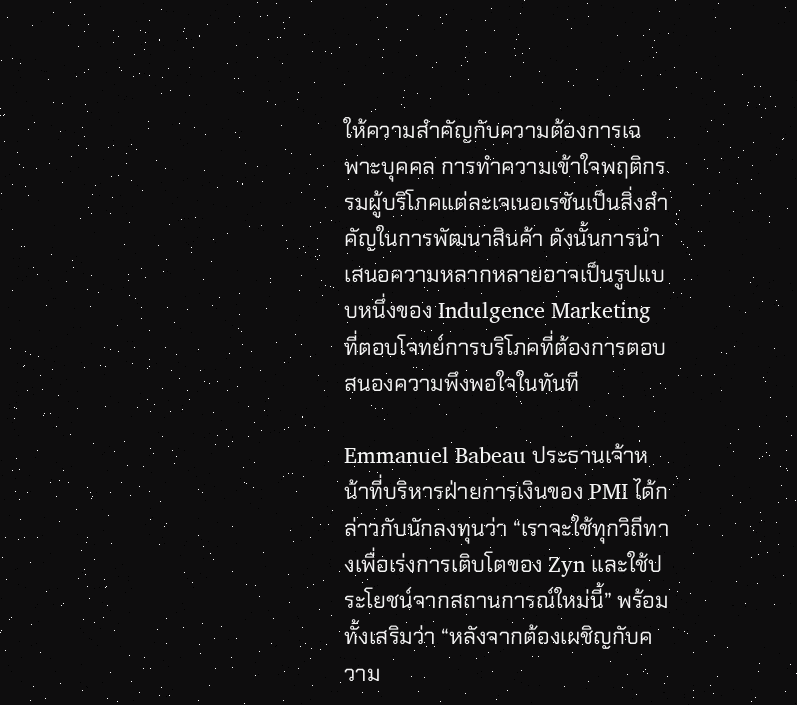ให้ความสำคัญกับความต้องการเฉพาะบุคคล การทำความเข้าใจพฤติกรรมผู้บริโภคแต่ละเจเนอเรชันเป็นสิ่งสำคัญในการพัฒนาสินค้า ดังนั้นการนำเสนอความหลากหลายอาจเป็นรูปแบบหนึ่งของ Indulgence Marketing ที่ตอบโจทย์การบริโภคที่ต้องการตอบสนองความพึงพอใจในทันที

Emmanuel Babeau ประธานเจ้าหน้าที่บริหารฝ่ายการเงินของ PMI ได้กล่าวกับนักลงทุนว่า “เราจะใช้ทุกวิถีทางเพื่อเร่งการเติบโตของ Zyn และใช้ประโยชน์จากสถานการณ์ใหม่นี้” พร้อมทั้งเสริมว่า “หลังจากต้องเผชิญกับความ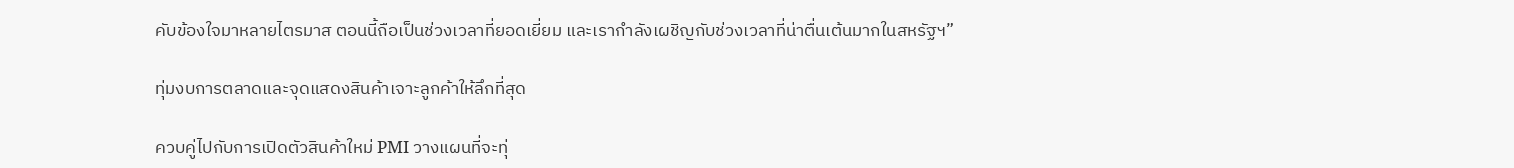คับข้องใจมาหลายไตรมาส ตอนนี้ถือเป็นช่วงเวลาที่ยอดเยี่ยม และเรากำลังเผชิญกับช่วงเวลาที่น่าตื่นเต้นมากในสหรัฐฯ”

ทุ่มงบการตลาดและจุดแสดงสินค้าเจาะลูกค้าให้ลึกที่สุด

ควบคู่ไปกับการเปิดตัวสินค้าใหม่ PMI วางแผนที่จะทุ่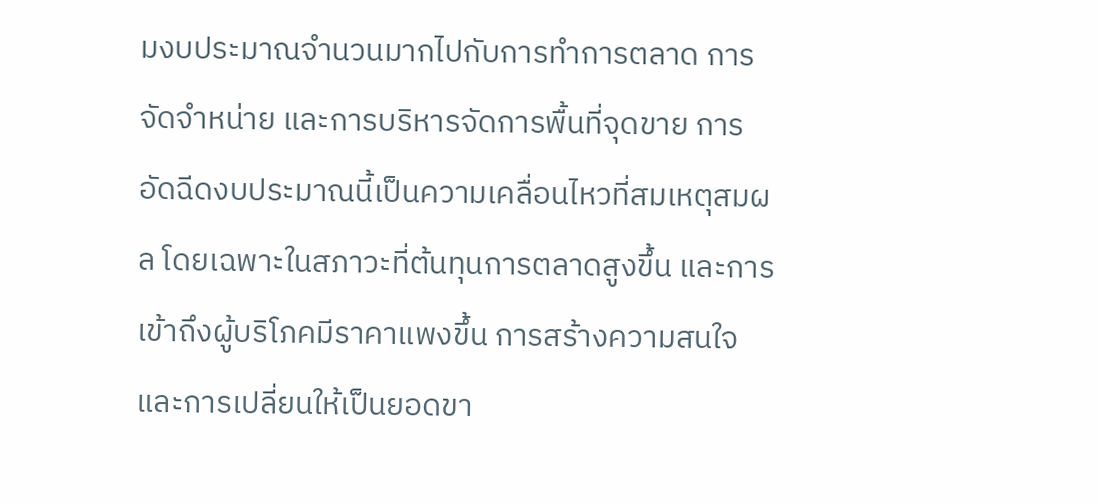มงบประมาณจำนวนมากไปกับการทำการตลาด การจัดจำหน่าย และการบริหารจัดการพื้นที่จุดขาย การอัดฉีดงบประมาณนี้เป็นความเคลื่อนไหวที่สมเหตุสมผล โดยเฉพาะในสภาวะที่ต้นทุนการตลาดสูงขึ้น และการเข้าถึงผู้บริโภคมีราคาแพงขึ้น การสร้างความสนใจและการเปลี่ยนให้เป็นยอดขา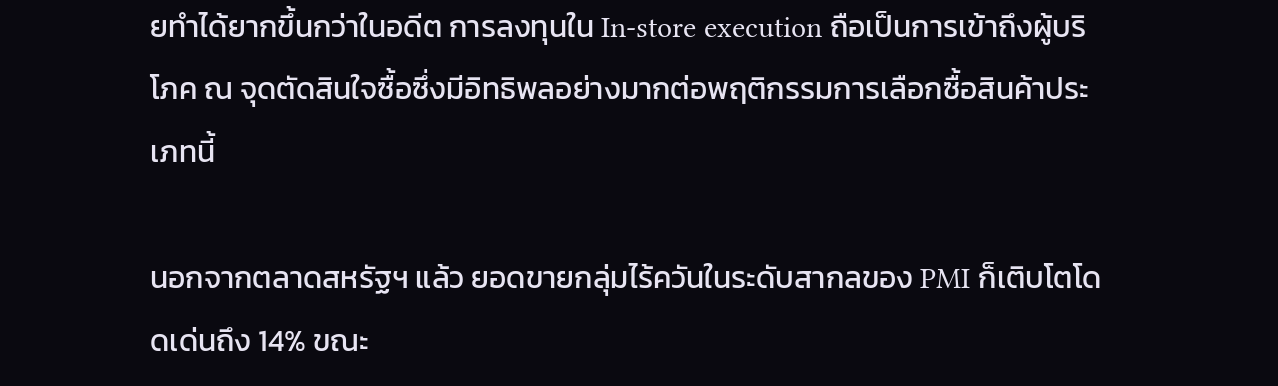ยทำได้ยากขึ้นกว่าในอดีต การลงทุนใน In-store execution ถือเป็นการเข้าถึงผู้บริโภค ณ จุดตัดสินใจซื้อซึ่งมีอิทธิพลอย่างมากต่อพฤติกรรมการเลือกซื้อสินค้าประเภทนี้

นอกจากตลาดสหรัฐฯ แล้ว ยอดขายกลุ่มไร้ควันในระดับสากลของ PMI ก็เติบโตโดดเด่นถึง 14% ขณะ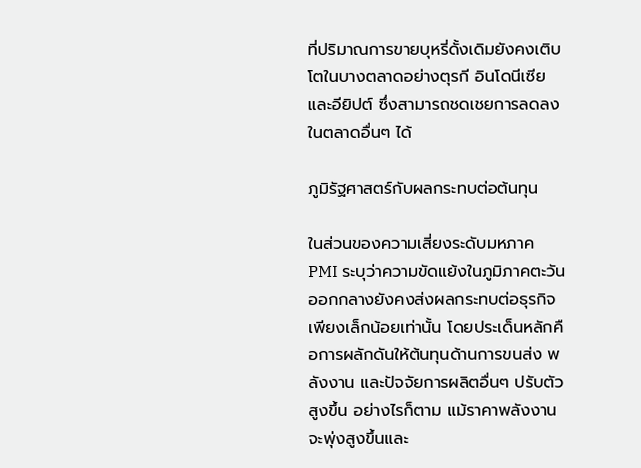ที่ปริมาณการขายบุหรี่ดั้งเดิมยังคงเติบโตในบางตลาดอย่างตุรกี อินโดนีเซีย และอียิปต์ ซึ่งสามารถชดเชยการลดลงในตลาดอื่นๆ ได้

ภูมิรัฐศาสตร์กับผลกระทบต่อต้นทุน

ในส่วนของความเสี่ยงระดับมหภาค PMI ระบุว่าความขัดแย้งในภูมิภาคตะวันออกกลางยังคงส่งผลกระทบต่อธุรกิจเพียงเล็กน้อยเท่านั้น โดยประเด็นหลักคือการผลักดันให้ต้นทุนด้านการขนส่ง พลังงาน และปัจจัยการผลิตอื่นๆ ปรับตัวสูงขึ้น อย่างไรก็ตาม แม้ราคาพลังงานจะพุ่งสูงขึ้นและ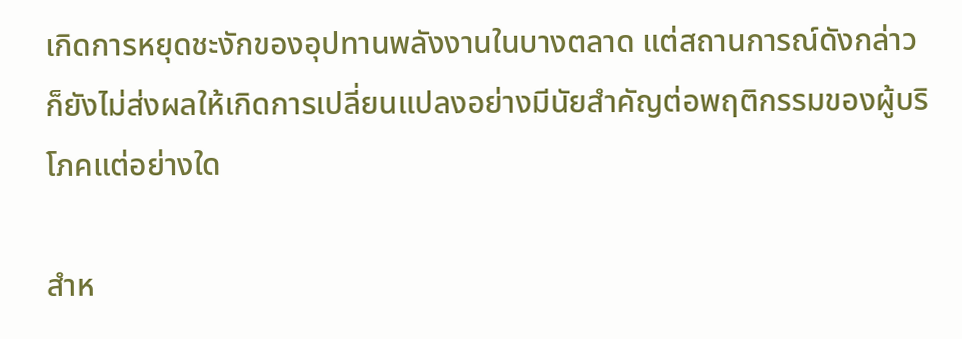เกิดการหยุดชะงักของอุปทานพลังงานในบางตลาด แต่สถานการณ์ดังกล่าวก็ยังไม่ส่งผลให้เกิดการเปลี่ยนแปลงอย่างมีนัยสำคัญต่อพฤติกรรมของผู้บริโภคแต่อย่างใด

สำห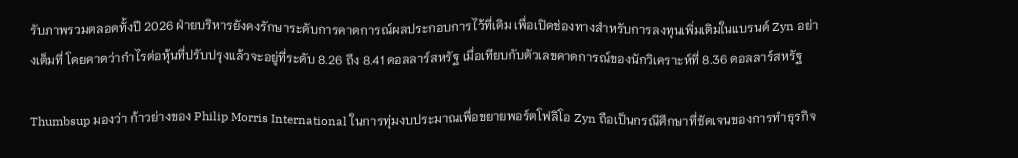รับภาพรวมตลอดทั้งปี 2026 ฝ่ายบริหารยังคงรักษาระดับการคาดการณ์ผลประกอบการไว้ที่เดิม เพื่อเปิดช่องทางสำหรับการลงทุนเพิ่มเติมในแบรนด์ Zyn อย่างเต็มที่ โดยคาดว่ากำไรต่อหุ้นที่ปรับปรุงแล้วจะอยู่ที่ระดับ 8.26 ถึง 8.41 ดอลลาร์สหรัฐ เมื่อเทียบกับตัวเลขคาดการณ์ของนักวิเคราะห์ที่ 8.36 ดอลลาร์สหรัฐ

Thumbsup มองว่า ก้าวย่างของ Philip Morris International ในการทุ่มงบประมาณเพื่อขยายพอร์ตโฟลิโอ Zyn ถือเป็นกรณีศึกษาที่ชัดเจนของการทำธุรกิจ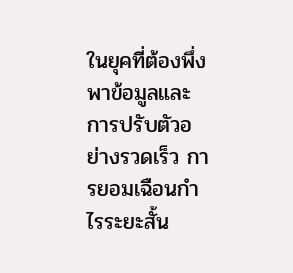ในยุคที่ต้องพึ่งพาข้อมูลและการปรับตัวอย่างรวดเร็ว การยอมเฉือนกำไรระยะสั้น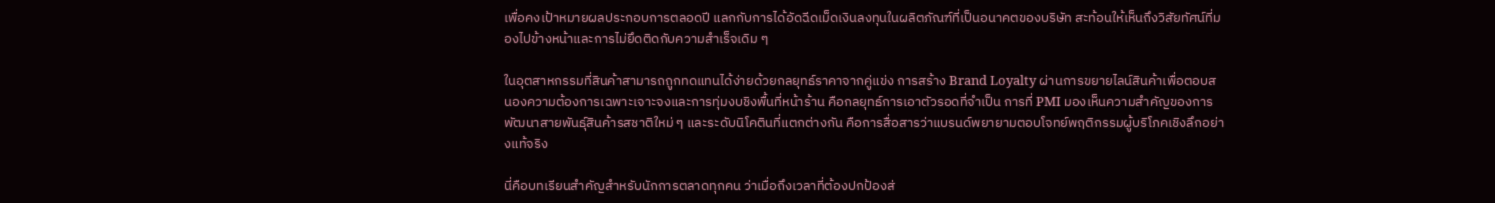เพื่อคงเป้าหมายผลประกอบการตลอดปี แลกกับการได้อัดฉีดเม็ดเงินลงทุนในผลิตภัณฑ์ที่เป็นอนาคตของบริษัท สะท้อนให้เห็นถึงวิสัยทัศน์ที่มองไปข้างหน้าและการไม่ยึดติดกับความสำเร็จเดิม ๆ

ในอุตสาหกรรมที่สินค้าสามารถถูกทดแทนได้ง่ายด้วยกลยุทธ์ราคาจากคู่แข่ง การสร้าง Brand Loyalty ผ่านการขยายไลน์สินค้าเพื่อตอบสนองความต้องการเฉพาะเจาะจงและการทุ่มงบชิงพื้นที่หน้าร้าน คือกลยุทธ์การเอาตัวรอดที่จำเป็น การที่ PMI มองเห็นความสำคัญของการพัฒนาสายพันธุ์สินค้ารสชาติใหม่ ๆ และระดับนิโคตินที่แตกต่างกัน คือการสื่อสารว่าแบรนด์พยายามตอบโจทย์พฤติกรรมผู้บริโภคเชิงลึกอย่างแท้จริง

นี่คือบทเรียนสำคัญสำหรับนักการตลาดทุกคน ว่าเมื่อถึงเวลาที่ต้องปกป้องส่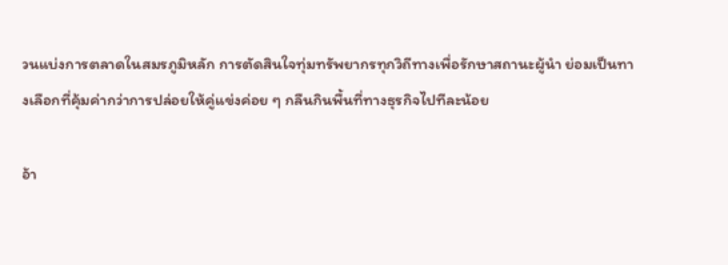วนแบ่งการตลาดในสมรภูมิหลัก การตัดสินใจทุ่มทรัพยากรทุกวิถีทางเพื่อรักษาสถานะผู้นำ ย่อมเป็นทางเลือกที่คุ้มค่ากว่าการปล่อยให้คู่แข่งค่อย ๆ กลืนกินพื้นที่ทางธุรกิจไปทีละน้อย

อ้า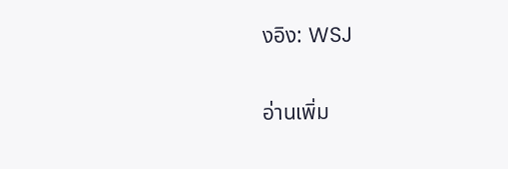งอิง: WSJ

อ่านเพิ่ม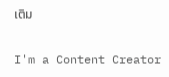เติม

I'm a Content Creator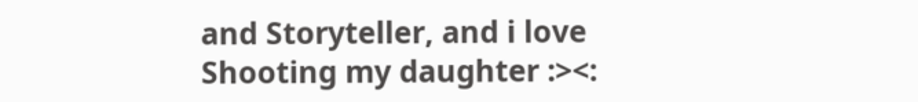and Storyteller, and i love Shooting my daughter :><: